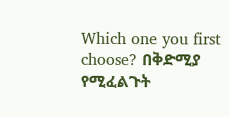Which one you first choose? በቅድሚያ የሚፈልጉት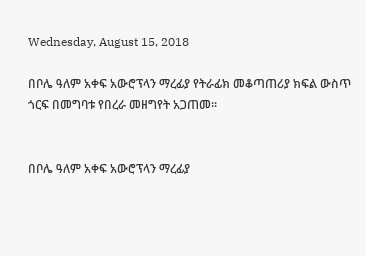Wednesday, August 15, 2018

በቦሌ ዓለም አቀፍ አውሮፕላን ማረፊያ የትራፊክ መቆጣጠሪያ ክፍል ውስጥ ጎርፍ በመግባቱ የበረራ መዘግየት አጋጠመ፡፡


በቦሌ ዓለም አቀፍ አውሮፕላን ማረፊያ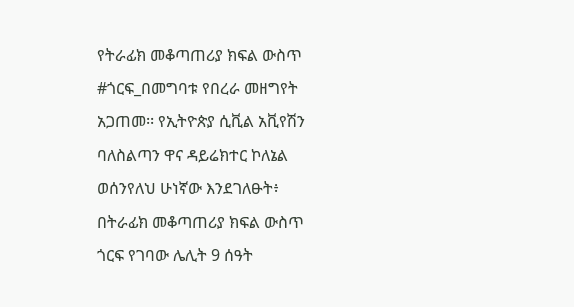የትራፊክ መቆጣጠሪያ ክፍል ውስጥ #ጎርፍ_በመግባቱ የበረራ መዘግየት አጋጠመ፡፡ የኢትዮጵያ ሲቪል አቪየሽን ባለስልጣን ዋና ዳይሬክተር ኮለኔል ወሰንየለህ ሁነኛው እንደገለፁት፥ በትራፊክ መቆጣጠሪያ ክፍል ውስጥ ጎርፍ የገባው ሌሊት 9 ሰዓት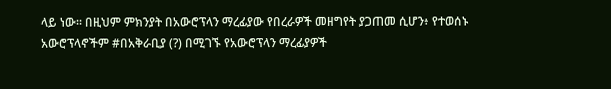ላይ ነው። በዚህም ምክንያት በአውሮፕላን ማረፊያው የበረራዎች መዘግየት ያጋጠመ ሲሆን፥ የተወሰኑ አውሮፕላኖችም #በአቅራቢያ (?) በሚገኙ የአውሮፕላን ማረፊያዎች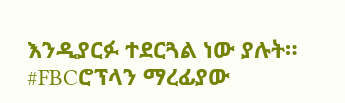እንዲያርፉ ተደርጓል ነው ያሉት። #FBCሮፕላን ማረፊያው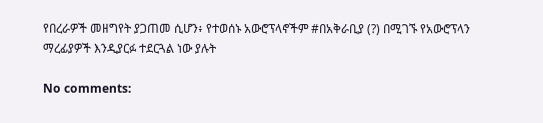የበረራዎች መዘግየት ያጋጠመ ሲሆን፥ የተወሰኑ አውሮፕላኖችም #በአቅራቢያ (?) በሚገኙ የአውሮፕላን ማረፊያዎች እንዲያርፉ ተደርጓል ነው ያሉት

No comments: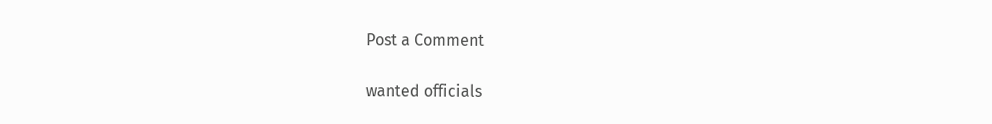Post a Comment

wanted officials